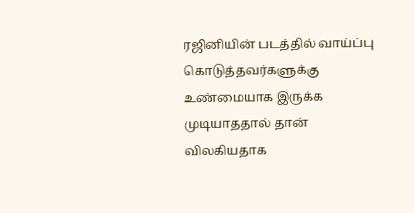ரஜினியின் படத்தில் வாய்ப்பு கொடுத்தவர்களுக்கு உண்மையாக இருக்க முடியாததால் தான் விலகியதாக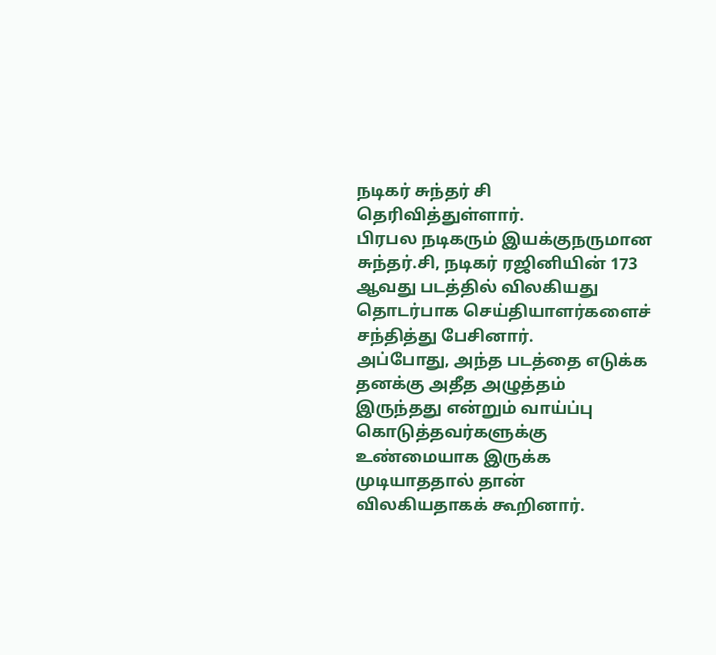நடிகர் சுந்தர் சி தெரிவித்துள்ளார்.
பிரபல நடிகரும் இயக்குநருமான சுந்தர்.சி, நடிகர் ரஜினியின் 173 ஆவது படத்தில் விலகியது தொடர்பாக செய்தியாளர்களைச் சந்தித்து பேசினார்.
அப்போது, அந்த படத்தை எடுக்க தனக்கு அதீத அழுத்தம் இருந்தது என்றும் வாய்ப்பு கொடுத்தவர்களுக்கு உண்மையாக இருக்க முடியாததால் தான் விலகியதாகக் கூறினார்.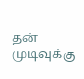தன் முடிவுக்கு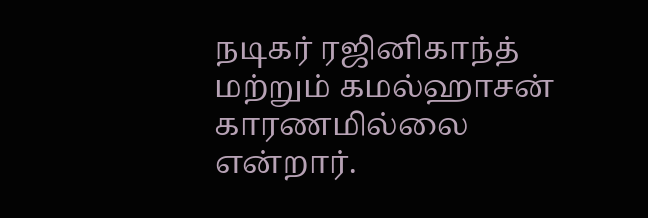நடிகர் ரஜினிகாந்த் மற்றும் கமல்ஹாசன் காரணமில்லை என்றார்.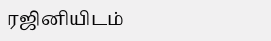ரஜினியிடம்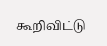கூறிவிட்டு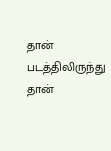தான் படத்திலிருந்து தான்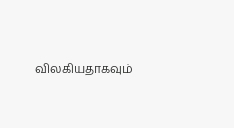விலகியதாகவும்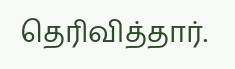தெரிவித்தார்.